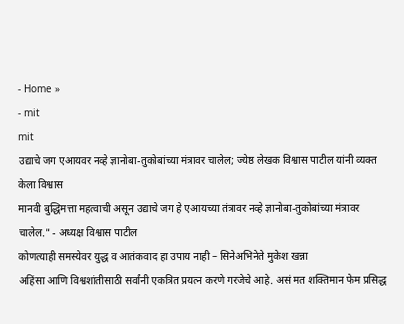- Home »
- mit
mit
उद्याचे जग एआयवर नव्हे ज्ञानोबा-तुकोबांच्या मंत्रावर चालेल; ज्येष्ठ लेखक विश्वास पाटील यांनी व्यक्त केला विश्वास
मानवी बुद्धिमत्ता महत्वाची असून उद्याचे जग हे एआयच्या तंत्रावर नव्हे ज्ञानोबा-तुकोबांच्या मंत्रावर चालेल." - अध्यक्ष विश्वास पाटील
कोणत्याही समस्येवर युद्ध व आतंकवाद हा उपाय नाही – सिनेअभिनेते मुकेश खन्ना
अहिंसा आणि विश्वशांतीसाठी सर्वांनी एकत्रित प्रयत्न करणे गरजेचे आहे. असं मत शक्तिमान फेम प्रसिद्ध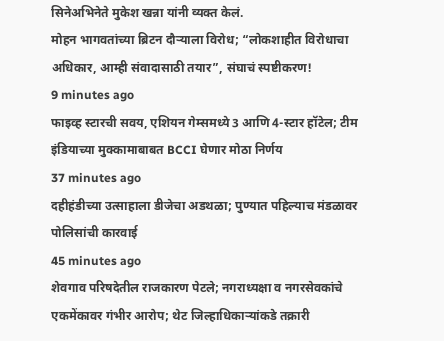सिनेअभिनेते मुकेश खन्ना यांनी व्यक्त केलं.
मोहन भागवतांच्या ब्रिटन दौऱ्याला विरोध; “लोकशाहीत विरोधाचा अधिकार, आम्ही संवादासाठी तयार”, संघाचं स्पष्टीकरण!
9 minutes ago
फाइव्ह स्टारची सवय, एशियन गेम्समध्ये 3 आणि 4-स्टार हॉटेल; टीम इंडियाच्या मुक्कामाबाबत BCCI घेणार मोठा निर्णय
37 minutes ago
दहीहंडीच्या उत्साहाला डीजेचा अडथळा; पुण्यात पहिल्याच मंडळावर पोलिसांची कारवाई
45 minutes ago
शेवगाव परिषदेतील राजकारण पेटले; नगराध्यक्षा व नगरसेवकांचे एकमेंकावर गंभीर आरोप; थेट जिल्हाधिकाऱ्यांकडे तक्रारी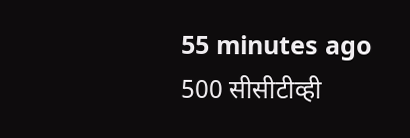55 minutes ago
500 सीसीटीव्ही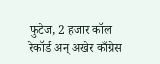फुटेज, 2 हजार कॉल रेकॉर्ड अन् अखेर काँग्रेस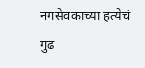नगसेवकाच्या हत्येचं गुढ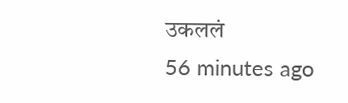उकललं
56 minutes ago